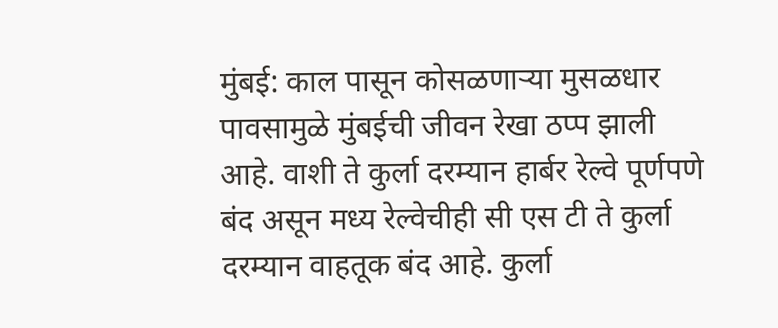मुंबई: काल पासून कोसळणाऱ्या मुसळधार पावसामुळे मुंबईची जीवन रेखा ठप्प झाली आहे. वाशी ते कुर्ला दरम्यान हार्बर रेल्वे पूर्णपणे बंद असून मध्य रेल्वेचीही सी एस टी ते कुर्ला दरम्यान वाहतूक बंद आहे. कुर्ला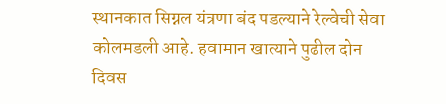स्थानकात सिग्नल यंत्रणा बंद पडल्याने रेल्वेची सेवा कोलमडली आहे. हवामान खात्याने पुढील दोन दिवस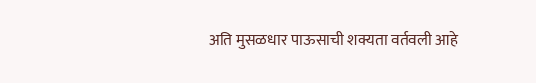अति मुसळधार पाऊसाची शक्यता वर्तवली आहे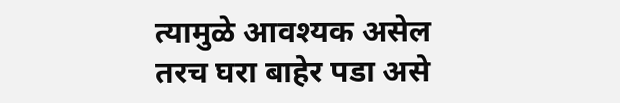त्यामुळे आवश्यक असेल तरच घरा बाहेर पडा असे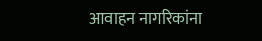आवाहन नागरिकांना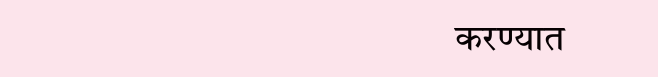करण्यात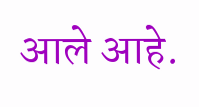आले आहे.